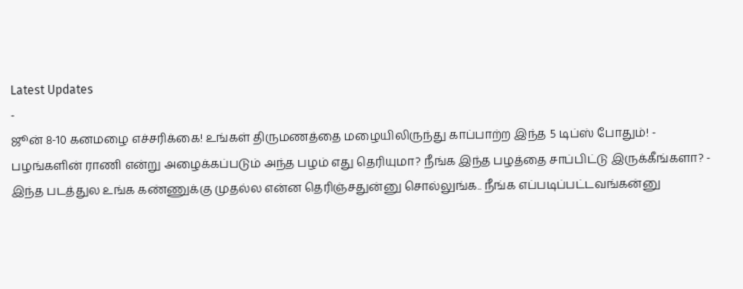Latest Updates
-
ஜூன் 8-10 கனமழை எச்சரிக்கை! உங்கள் திருமணத்தை மழையிலிருந்து காப்பாற்ற இந்த 5 டிப்ஸ் போதும்! -
பழங்களின் ராணி என்று அழைக்கப்படும் அந்த பழம் எது தெரியுமா? நீங்க இந்த பழத்தை சாப்பிட்டு இருக்கீங்களா? -
இந்த படத்துல உங்க கண்ணுக்கு முதல்ல என்ன தெரிஞ்சதுன்னு சொல்லுங்க.. நீங்க எப்படிப்பட்டவங்கன்னு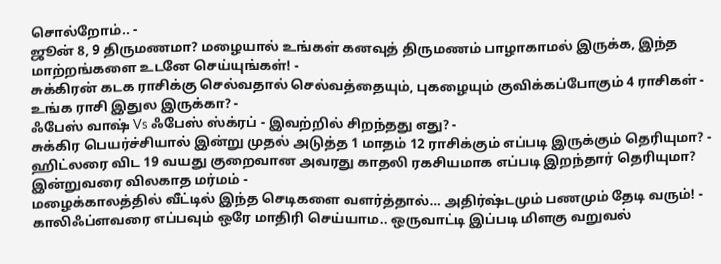சொல்றோம்.. -
ஜூன் 8, 9 திருமணமா? மழையால் உங்கள் கனவுத் திருமணம் பாழாகாமல் இருக்க, இந்த மாற்றங்களை உடனே செய்யுங்கள்! -
சுக்கிரன் கடக ராசிக்கு செல்வதால் செல்வத்தையும், புகழையும் குவிக்கப்போகும் 4 ராசிகள் - உங்க ராசி இதுல இருக்கா? -
ஃபேஸ் வாஷ் Vs ஃபேஸ் ஸ்க்ரப் - இவற்றில் சிறந்தது எது? -
சுக்கிர பெயர்ச்சியால் இன்று முதல் அடுத்த 1 மாதம் 12 ராசிக்கும் எப்படி இருக்கும் தெரியுமா? -
ஹிட்லரை விட 19 வயது குறைவான அவரது காதலி ரகசியமாக எப்படி இறந்தார் தெரியுமா? இன்றுவரை விலகாத மர்மம் -
மழைக்காலத்தில் வீட்டில் இந்த செடிகளை வளர்த்தால்… அதிர்ஷ்டமும் பணமும் தேடி வரும்! -
காலிஃப்ளவரை எப்பவும் ஒரே மாதிரி செய்யாம.. ஒருவாட்டி இப்படி மிளகு வறுவல்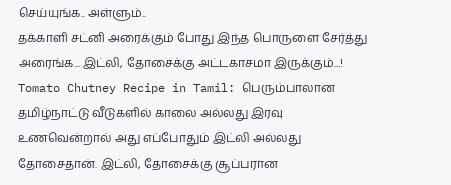செய்யுங்க.. அள்ளும்..
தக்காளி சட்னி அரைக்கும் போது இந்த பொருளை சேர்த்து அரைங்க... இட்லி, தோசைக்கு அட்டகாசமா இருக்கும்...!
Tomato Chutney Recipe in Tamil: பெரும்பாலான தமிழ்நாட்டு வீடுகளில் காலை அல்லது இரவு உணவென்றால் அது எப்போதும் இட்லி அல்லது தோசைதான். இட்லி, தோசைக்கு சூப்பரான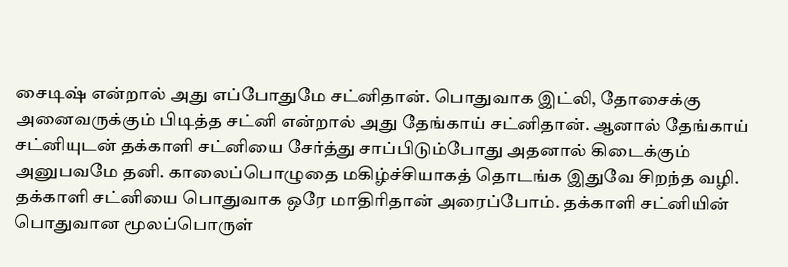சைடிஷ் என்றால் அது எப்போதுமே சட்னிதான். பொதுவாக இட்லி, தோசைக்கு அனைவருக்கும் பிடித்த சட்னி என்றால் அது தேங்காய் சட்னிதான். ஆனால் தேங்காய் சட்னியுடன் தக்காளி சட்னியை சேர்த்து சாப்பிடும்போது அதனால் கிடைக்கும் அனுபவமே தனி. காலைப்பொழுதை மகிழ்ச்சியாகத் தொடங்க இதுவே சிறந்த வழி.
தக்காளி சட்னியை பொதுவாக ஒரே மாதிரிதான் அரைப்போம். தக்காளி சட்னியின் பொதுவான மூலப்பொருள்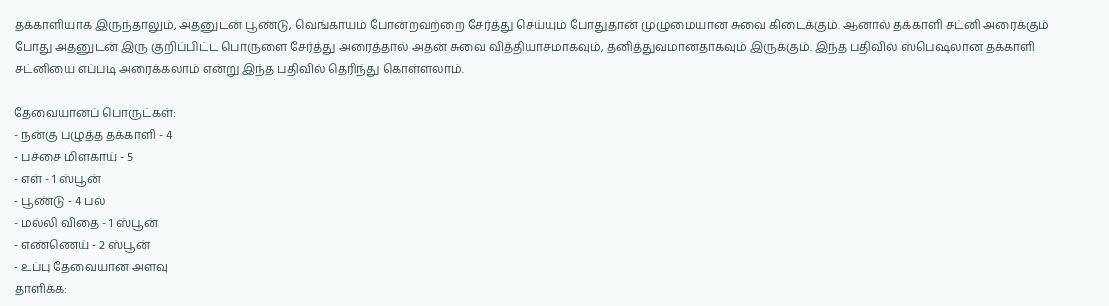தக்காளியாக இருந்தாலும், அதனுடன் பூண்டு, வெங்காயம் போன்றவற்றை சேர்த்து செய்யும் போதுதான் முழுமையான சுவை கிடைக்கும். ஆனால் தக்காளி சட்னி அரைக்கும் போது அதனுடன் இரு குறிப்பிட்ட பொருளை சேர்த்து அரைத்தால் அதன் சுவை வித்தியாசமாகவும், தனித்துவமானதாகவும் இருக்கும். இந்த பதிவில் ஸ்பெஷலான தக்காளி சட்னியை எப்படி அரைக்கலாம் என்று இந்த பதிவில் தெரிந்து கொள்ளலாம்.

தேவையானப் பொருட்கள்:
- நன்கு பழுத்த தக்காளி - 4
- பச்சை மிளகாய் - 5
- எள் - 1 ஸ்பூன்
- பூண்டு - 4 பல்
- மல்லி விதை - 1 ஸ்பூன்
- எண்ணெய் - 2 ஸ்பூன்
- உப்பு தேவையான அளவு
தாளிக்க: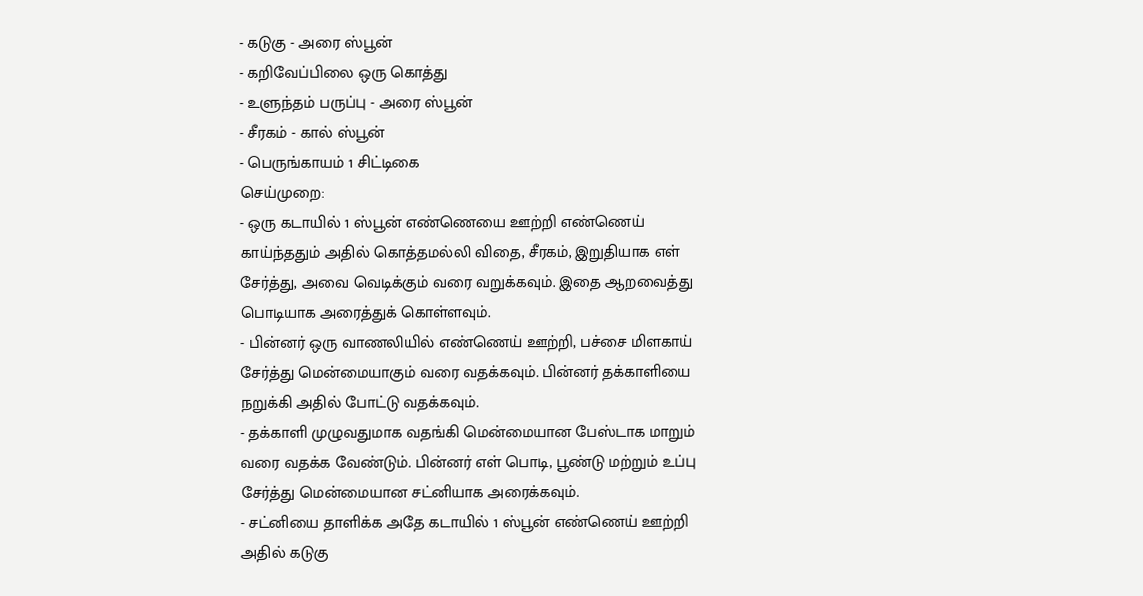- கடுகு - அரை ஸ்பூன்
- கறிவேப்பிலை ஒரு கொத்து
- உளுந்தம் பருப்பு - அரை ஸ்பூன்
- சீரகம் - கால் ஸ்பூன்
- பெருங்காயம் 1 சிட்டிகை
செய்முறை:
- ஒரு கடாயில் 1 ஸ்பூன் எண்ணெயை ஊற்றி எண்ணெய் காய்ந்ததும் அதில் கொத்தமல்லி விதை, சீரகம், இறுதியாக எள் சேர்த்து, அவை வெடிக்கும் வரை வறுக்கவும். இதை ஆறவைத்து பொடியாக அரைத்துக் கொள்ளவும்.
- பின்னர் ஒரு வாணலியில் எண்ணெய் ஊற்றி, பச்சை மிளகாய் சேர்த்து மென்மையாகும் வரை வதக்கவும். பின்னர் தக்காளியை நறுக்கி அதில் போட்டு வதக்கவும்.
- தக்காளி முழுவதுமாக வதங்கி மென்மையான பேஸ்டாக மாறும் வரை வதக்க வேண்டும். பின்னர் எள் பொடி, பூண்டு மற்றும் உப்பு சேர்த்து மென்மையான சட்னியாக அரைக்கவும்.
- சட்னியை தாளிக்க அதே கடாயில் 1 ஸ்பூன் எண்ணெய் ஊற்றி அதில் கடுகு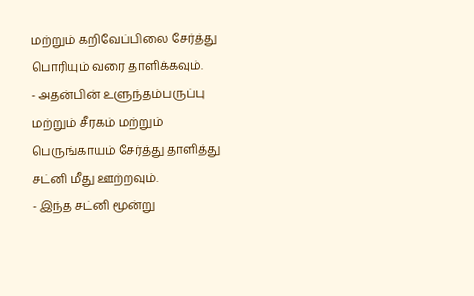மற்றும் கறிவேப்பிலை சேர்த்து பொரியும் வரை தாளிக்கவும்.
- அதன்பின் உளுந்தம்பருப்பு மற்றும் சீரகம் மற்றும் பெருங்காயம் சேர்த்து தாளித்து சட்னி மீது ஊற்றவும்.
- இந்த சட்னி மூன்று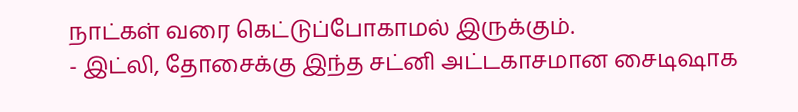நாட்கள் வரை கெட்டுப்போகாமல் இருக்கும்.
- இட்லி, தோசைக்கு இந்த சட்னி அட்டகாசமான சைடிஷாக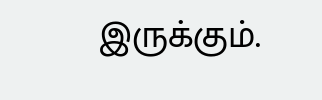இருக்கும்.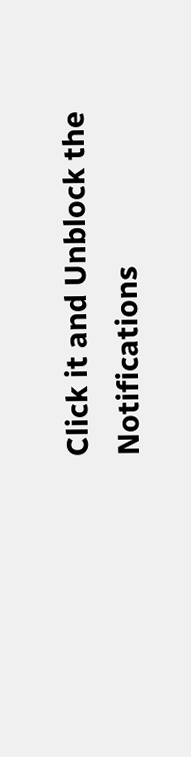Click it and Unblock the Notifications